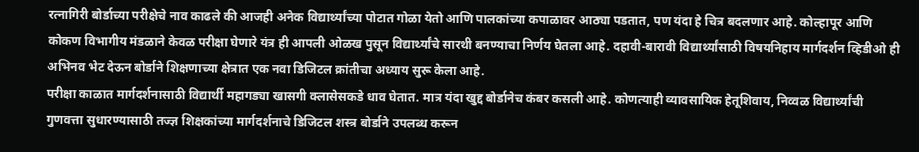रत्नागिरी बोर्डाच्या परीक्षेचे नाव काढले की आजही अनेक विद्यार्थ्यांच्या पोटात गोळा येतो आणि पालकांच्या कपाळावर आठ्या पडतात, पण यंदा हे चित्र बदलणार आहे. कोल्हापूर आणि कोकण विभागीय मंडळाने केवळ परीक्षा घेणारे यंत्र ही आपली ओळख पुसून विद्यार्थ्यांचे सारथी बनण्याचा निर्णय घेतला आहे. दहावी-बारावी विद्यार्थ्यांसाठी विषयनिहाय मार्गदर्शन व्हिडीओ ही अभिनव भेट देऊन बोर्डाने शिक्षणाच्या क्षेत्रात एक नवा डिजिटल क्रांतीचा अध्याय सुरू केला आहे.
परीक्षा काळात मार्गदर्शनासाठी विद्यार्थी महागड्या खासगी क्लासेसकडे धाव घेतात. मात्र यंदा खुद्द बोर्डानेच कंबर कसली आहे. कोणत्याही व्यावसायिक हेतूशिवाय, निव्वळ विद्यार्थ्यांची गुणवत्ता सुधारण्यासाठी तज्ज्ञ शिक्षकांच्या मार्गदर्शनाचे डिजिटल शस्त्र बोर्डाने उपलब्ध करून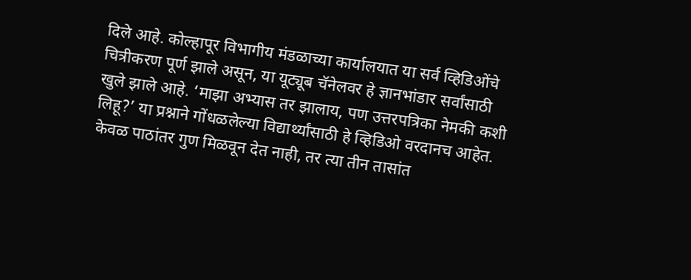दिले आहे. कोल्हापूर विभागीय मंडळाच्या कार्यालयात या सर्व व्हिडिओंचे चित्रीकरण पूर्ण झाले असून, या यूट्यूब चॅनेलवर हे ज्ञानभांडार सर्वांसाठी खुले झाले आहे. ‘माझा अभ्यास तर झालाय, पण उत्तरपत्रिका नेमकी कशी लिहू?’ या प्रश्नाने गोंधळलेल्या विद्यार्थ्यांसाठी हे व्हिडिओ वरदानच आहेत. केवळ पाठांतर गुण मिळवून देत नाही, तर त्या तीन तासांत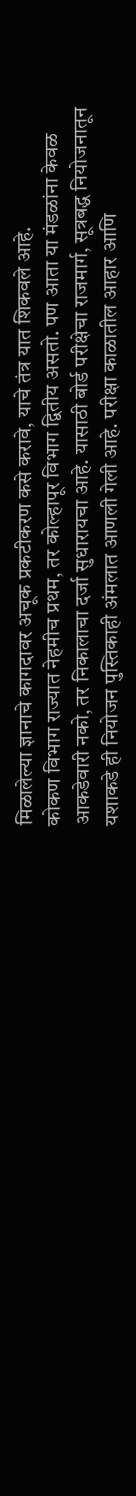मिळालेल्या ज्ञानाचे कागदावर अचूक प्रकटीकरण कसे करावे, याचे तंत्र यात शिकवले आहे.
कोकण विभाग राज्यात नेहमीच प्रथम, तर कोल्हापूर विभाग द्वितीय असतो. पण आता या मंडळांना केवळ आकडेवारी नको, तर निकालाचा दर्जा सुधारायचा आहे. यासाठी बोर्ड परीक्षेचा राजमार्ग, सूत्रबद्ध नियोजनातून यशाकडे ही नियोजन पुस्तिकाही अंमलात आणली गेली आहे. परीक्षा काळातील आहार आणि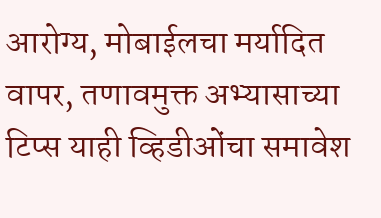आरोग्य, मोबाईलचा मर्यादित वापर, तणावमुक्त अभ्यासाच्या टिप्स याही व्हिडीओंचा समावेश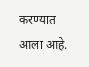करण्यात आला आहे.